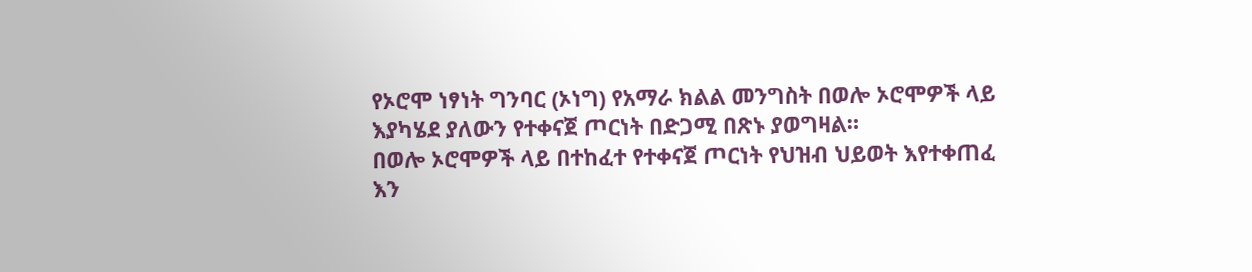የኦሮሞ ነፃነት ግንባር (ኦነግ) የአማራ ክልል መንግስት በወሎ ኦሮሞዎች ላይ እያካሄደ ያለውን የተቀናጀ ጦርነት በድጋሚ በጽኑ ያወግዛል።
በወሎ ኦሮሞዎች ላይ በተከፈተ የተቀናጀ ጦርነት የህዝብ ህይወት እየተቀጠፈ እን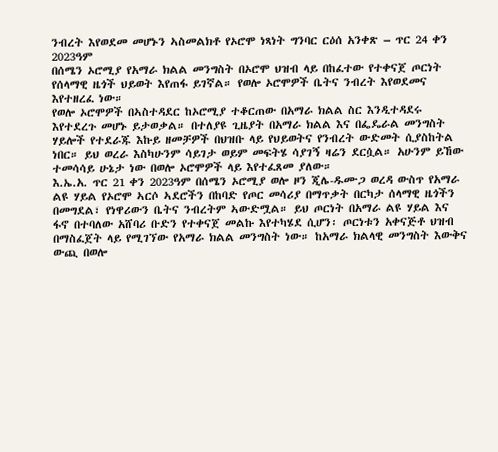ንብረት እየወደመ መሆኑን ኣስመልክቶ የኦሮሞ ነጻነት ግንባር ርዕሰ አንቀጽ – ጥር 24 ቀን 2023ዓም
በሰሜን ኦሮሚያ የአማራ ክልል መንግስት በኦሮሞ ህዝብ ላይ በከፈተው የተቀናጀ ጦርነት የሰላማዊ ዜጎች ህይወት እየጠፋ ይገኛል። የወሎ ኦሮሞዎች ቤትና ንብረት እየወደመና እየተዘረፈ ነው።
የወሎ ኦሮሞዎች በኣስተዳደር ከኦሮሚያ ተቆርጠው በአማራ ክልል ስር እንዲተዳደሩ እየተደረጉ መሆኑ ይታወቃል። በተለያዩ ጊዜያት በአማራ ክልል እና በፌዴራል መንግስት ሃይሎች የተደራጁ እኩይ ዘመቻዎች በህዝቡ ላይ የህይወትና የንብረት ውድመት ሲያስከትል ነበር። ይህ ወረራ እስካሁንም ሳይገታ ወይም መፍትሄ ሳያገኝ ዛሬን ደርሷል። አሁንም ይኸው ተመሳሳይ ሁኔታ ነው በወሎ ኦሮሞዎች ላይ እየተፈጸመ ያለው።
እ.ኤ.አ. ጥር 21 ቀን 2023ዓም በሰሜን ኦሮሚያ ወሎ ዞን ጂሌ-ዱሙጋ ወረዳ ውስጥ የአማራ ልዩ ሃይል የኦሮሞ ኣርሶ ኣደሮችን በከባድ የጦር መሳሪያ በማጥቃት በርካታ ሰላማዊ ዜጎችን በመግደል፣ የነዋሪውን ቤትና ንብረትም ኣውድሟል። ይህ ጦርነት በአማራ ልዩ ሃይል እና ፋኖ በተባለው አሸባሪ ቡድን የተቀናጀ መልኩ እየተካሄደ ሲሆን፡ ጦርነቱን አቀናጅቶ ህዝብ በማስፈጀት ላይ የሚገኘው የአማራ ክልል መንግስት ነው። ከአማራ ክልላዊ መንግስት እውቅና ውጪ በወሎ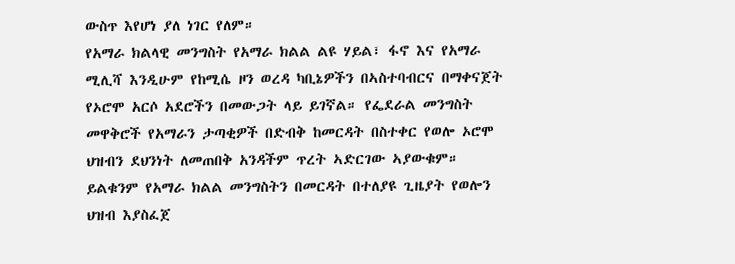ውስጥ እየሆነ ያለ ነገር የለም።
የአማራ ክልላዊ መንግስት የአማራ ክልል ልዩ ሃይል፣ ፋኖ እና የአማራ ሚሊሻ እንዲሁም የከሚሴ ዞን ወረዳ ካቢኔዎችን በኣስተባብርና በማቀናጀት የኦሮሞ አርሶ አደሮችን በመውጋት ላይ ይገኛል። የፌደራል መንግስት መዋቅሮች የአማራን ታጣቂዎች በድብቅ ከመርዳት በስተቀር የወሎ ኦሮሞ ህዝብን ደህንነት ለመጠበቅ አንዳችም ጥረት ኣድርገው ኣያውቁም። ይልቁንም የአማራ ክልል መንግስትን በመርዳት በተለያዩ ጊዜያት የወሎን ህዝብ እያስፈጀ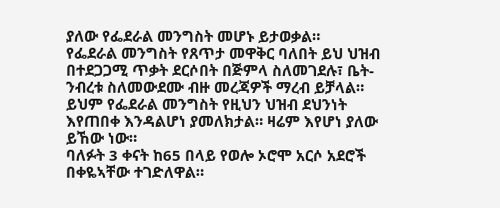ያለው የፌደራል መንግስት መሆኑ ይታወቃል።
የፌደራል መንግስት የጸጥታ መዋቅር ባለበት ይህ ህዝብ በተደጋጋሚ ጥቃት ደርሶበት በጅምላ ስለመገደሉ፣ ቤት-ንብረቱ ስለመውደሙ ብዙ መረጃዎች ማረብ ይቻላል። ይህም የፌደራል መንግስት የዚህን ህዝብ ደህንነት እየጠበቀ እንዳልሆነ ያመለክታል። ዛሬም እየሆነ ያለው ይኸው ነው።
ባለፉት 3 ቀናት ከ65 በላይ የወሎ ኦሮሞ አርሶ አደሮች በቀዬኣቸው ተገድለዋል።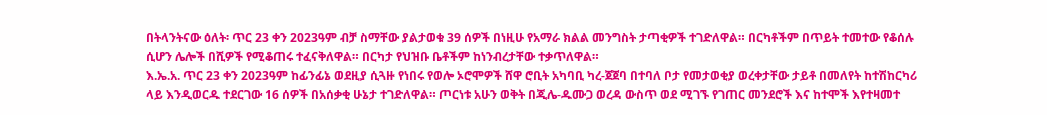በትላንትናው ዕለት፡ ጥር 23 ቀን 2023ዓም ብቻ ስማቸው ያልታወቁ 39 ሰዎች በነዚሁ የአማራ ክልል መንግስት ታጣቂዎች ተገድለዋል። በርካቶችም በጥይት ተመተው የቆሰሉ ሲሆን ሌሎች በሺዎች የሚቆጠሩ ተፈናቅለዋል። በርካታ የህዝቡ ቤቶችም ከነንብረታቸው ተቃጥለዋል።
እ.ኤ.አ. ጥር 23 ቀን 2023ዓም ከፊንፊኔ ወደዚያ ሲጓዙ የነበሩ የወሎ ኦሮሞዎች ሸዋ ሮቢት አካባቢ ካረ-ጀጀባ በተባለ ቦታ የመታወቂያ ወረቀታቸው ታይቶ በመለየት ከተሽከርካሪ ላይ እንዲወርዱ ተደርገው 16 ሰዎች በአሰቃቂ ሁኔታ ተገድለዋል። ጦርነቱ አሁን ወቅት በጂሌ-ዱሙጋ ወረዳ ውስጥ ወደ ሚገኙ የገጠር መንደሮች እና ከተሞች እየተዛመተ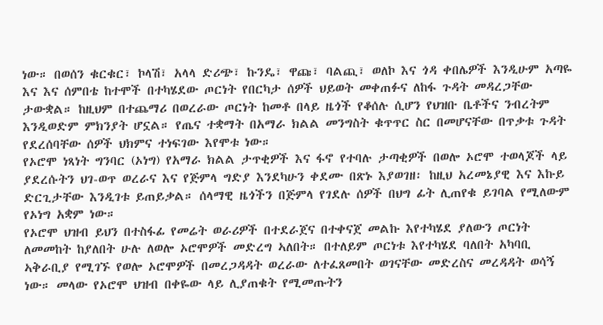ነው። በወሰን ቁርቁር፣ ኮላሽ፣ አላላ ድሪጭ፣ ኩንዴ፣ ዋጩ፣ ባልጪ፣ ወለኮ እና ጎዳ ቀበሌዎች እንዲሁም አጣዬ እና እና ሰምበቴ ከተሞች በተካሄደው ጦርነት የበርካታ ሰዎች ህይወት መቀጠፉና ለከፋ ጉዳት መዳረጋቸው ታውቋል። ከዚህም በተጨማሪ በወረራው ጦርነት ከመቶ በላይ ዜጎች የቆሰሉ ሲሆን የህዝቡ ቤቶችና ንብረትም እንዲወድም ምክንያት ሆኗል። የጤና ተቋማት በአማራ ክልል መንግስት ቁጥጥር ስር በመሆናቸው በጥቃቱ ጉዳት የደረሰባቸው ሰዎች ህክምና ተነፍገው እየሞቱ ነው።
የኦሮሞ ነጻነት ግንባር (ኦነግ) የአማራ ክልል ታጥቂዎች እና ፋኖ የተባሉ ታጣቂዎች በወሎ ኦሮሞ ተወላጆች ላይ ያደረሱትን ህገ-ወጥ ወረራና እና የጅምላ ግድያ እንደካሁን ቀደሙ በጽኑ እያወገዘ፡ ከዚህ አረመኔያዊ እና እኩይ ድርጊታቸው እንዲገቱ ይጠይቃል። ሰላማዊ ዜጎችን በጅምላ የገደሉ ሰዎች በህግ ፊት ሊጠየቁ ይገባል የሚለውም የኦነግ አቋም ነው።
የኦሮሞ ህዝብ ይህን በተስፋፊ የመሬት ወራሪዎች በተደራጀና በተቀናጀ መልኩ እየተካሄደ ያለውን ጦርነት ለመመከት ከያለበት ሁሉ ለወሎ ኦሮሞዎች መድረግ ኣለበት። በተለይም ጦርነቱ እየተካሄደ ባለበት አካባቢ ኣቅራቢያ የሚገኙ የወሎ ኦሮሞዎች በመረጋዳዳት ወረራው ለተፈጸመበት ወገናቸው መድረስና መረዳዳት ወሳኝ ነው። መላው የኦሮሞ ህዝብ በቀዬው ላይ ሊያጠቁት የሚመጡትን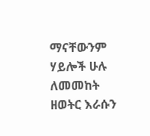ማናቸውንም ሃይሎች ሁሉ ለመመከት ዘወትር እራሱን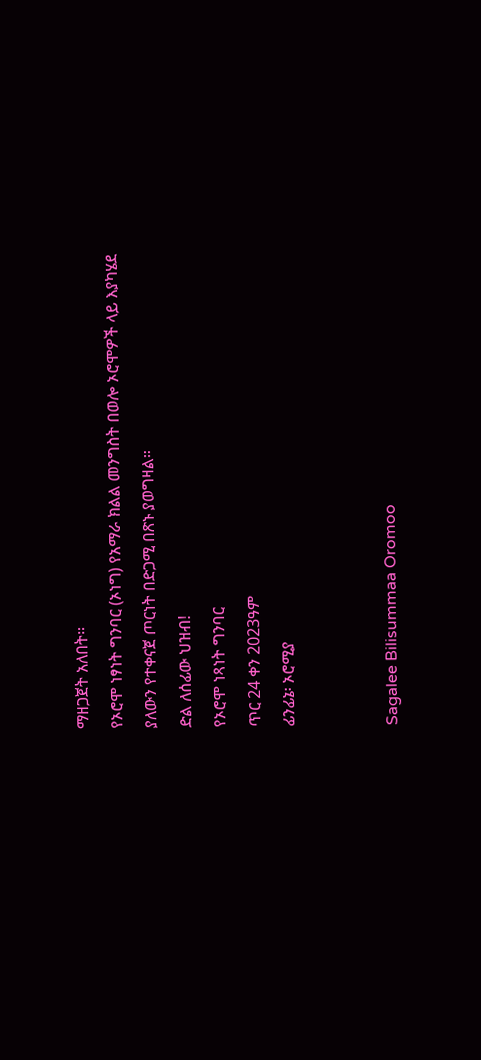ማዘጋጀት አለበት።
የኦሮሞ ነፃነት ግንባር (ኦነግ) የአማራ ክልል መንግስት በወሎ ኦሮሞዎች ላይ እያካሄደ ያለውን የተቀናጀ ጦርነት በድጋሚ በጽኑ ያወግዛል።
ድል ለሰፊው ህዝብ!
የኦሮሞ ነጻነት ግንባር
ጥር 24 ቀን 2023ዓም
ፊንፊኔ፡ ኦሮሚያ


Sagalee Bilisummaa Oromoo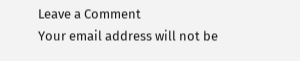Leave a Comment
Your email address will not be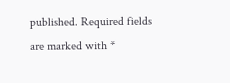published. Required fields are marked with *